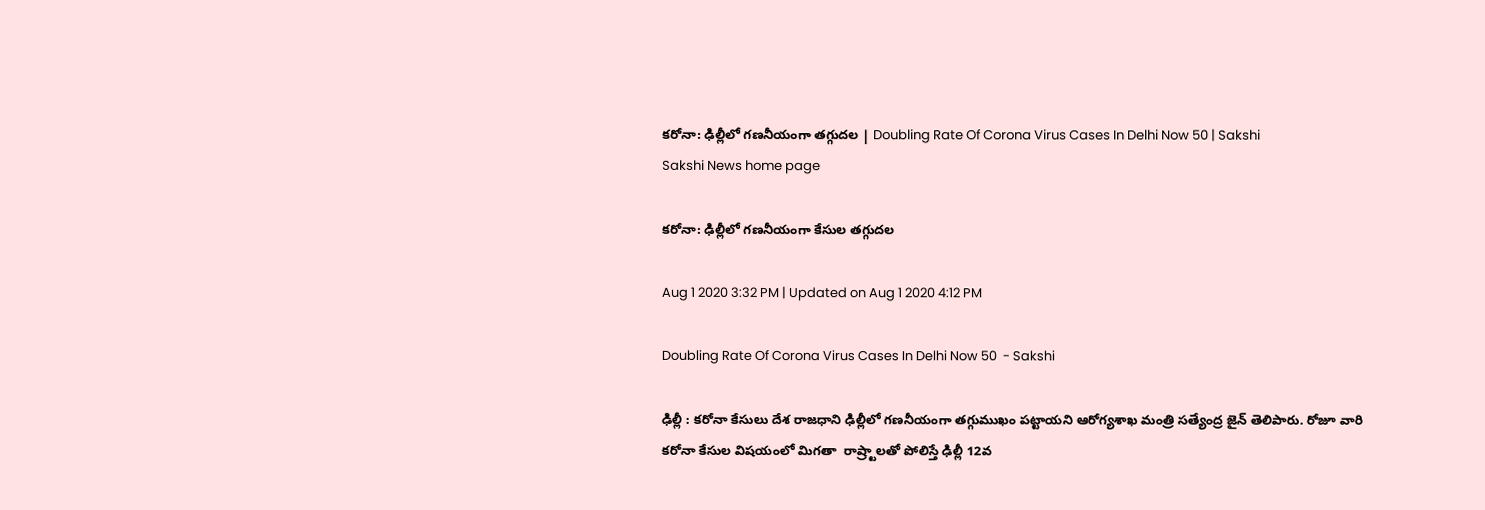క‌రోనా: ఢిల్లీలో గ‌ణ‌నీయంగా త‌గ్గుద‌ల‌ | Doubling Rate Of Corona Virus Cases In Delhi Now 50 | Sakshi
Sakshi News home page

క‌రోనా: ఢిల్లీలో గ‌ణ‌నీయంగా కేసుల త‌గ్గుద‌ల‌

Aug 1 2020 3:32 PM | Updated on Aug 1 2020 4:12 PM

Doubling Rate Of Corona Virus Cases In Delhi Now 50  - Sakshi

ఢిల్లీ : క‌రోనా కేసులు దేశ రాజ‌ధాని ఢిల్లీలో గ‌ణ‌నీయంగా త‌గ్గుముఖం ప‌ట్టాయని ఆరోగ్య‌శాఖ మంత్రి స‌త్యేంద్ర జైన్ తెలిపారు. రోజూ వారి  క‌రోనా కేసుల విష‌యంలో మిగ‌తా  రాష్ర్టాల‌తో పోలిస్తే ఢిల్లీ 12వ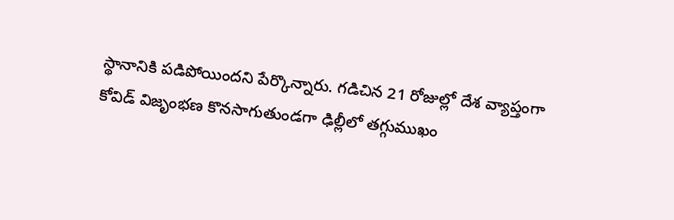స్థానానికి ప‌డిపోయిందని పేర్కొన్నారు. గ‌డిచిన 21 రోజుల్లో దేశ వ్యాప్తంగా కోవిడ్ విజృంభ‌ణ కొన‌సాగుతుండ‌గా ఢిల్లీలో త‌గ్గుముఖం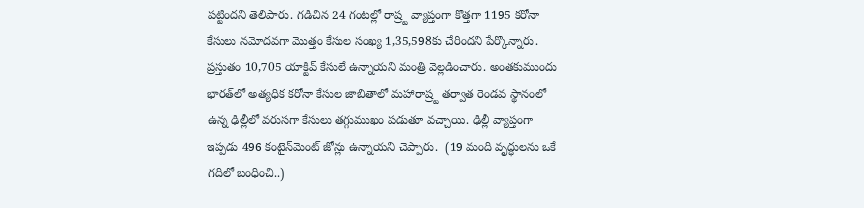ప‌ట్టింద‌ని తెలిపారు. గ‌డిచిన 24 గంట‌ల్లో రాష్ర్ట వ్యాప్తంగా కొత్త‌గా 1195 క‌రోనా కేసులు న‌మోద‌వ‌గా మొత్తం కేసుల సంఖ్య 1,35,598కు చేరింద‌ని పేర్కొన్నారు. ప్ర‌స్తుతం 10,705 యాక్టివ్ కేసులే ఉన్నాయ‌ని మంత్రి వెల్ల‌డించారు. అంత‌కుముందు భార‌త్‌లో అత్య‌ధిక క‌రోనా కేసుల జాబితాలో మ‌హారాష్ర్ట త‌ర్వాత రెండ‌వ స్థానంలో ఉన్న ఢిల్లీలో వ‌రుస‌గా కేసులు త‌గ్గుముఖం ప‌డుతూ వ‌చ్చాయి. ఢిల్లీ వ్యాప్తంగా ఇప్ప‌డు 496 కంటైన్‌మెంట్ జోన్లు ఉన్నాయ‌ని చెప్పారు.  (19 మంది వృద్ధులను ఒకే గదిలో బంధించి..)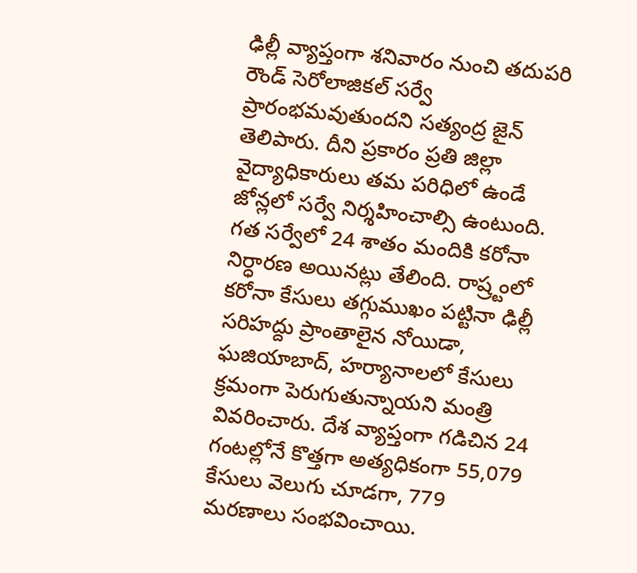ఢిల్లీ వ్యాప్తంగా శ‌నివారం నుంచి త‌దుప‌రి రౌండ్ సెరోలాజికల్ సర్వే ప్రారంభ‌మవుతుంద‌ని స‌త్యంద్ర జైన్ తెలిపారు. దీని ప్ర‌కారం ప్ర‌తి జిల్లా వైద్యాధికారులు త‌మ ప‌రిధిలో ఉండే జోన్ల‌లో స‌ర్వే నిర్శ‌హించాల్సి ఉంటుంది. గ‌త స‌ర్వేలో 24 శాతం మందికి క‌రోనా నిర్ధార‌ణ అయిన‌ట్లు తేలింది. రాష్ర్టంలో క‌రోనా కేసులు త‌గ్గుముఖం ప‌ట్టినా ఢిల్లీ స‌రిహ‌ద్దు ప్రాంతాలైన నోయిడా, ఘ‌జియాబాద్, హ‌ర్యానాల‌లో కేసులు క్ర‌మంగా పెరుగుతున్నాయ‌ని మంత్రి వివ‌రించారు. దేశ వ్యాప్తంగా గ‌డిచిన 24 గంట‌ల్లోనే కొత్తగా అత్యధికంగా 55,079 కేసులు వెలుగు చూడగా, 779 మరణాలు సంభవించాయి.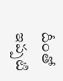దీంతో ఇప్పటి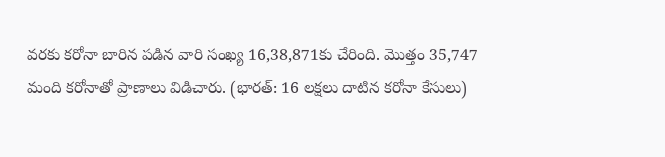వరకు కరోనా బారిన పడిన వారి సంఖ్య 16,38,871కు చేరింది. మొత్తం 35,747 మంది కరోనాతో ప్రాణాలు విడిచారు. (భారత్: 16 లక్షలు దాటిన కరోనా కేసులు)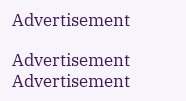Advertisement

Advertisement
Advertisement